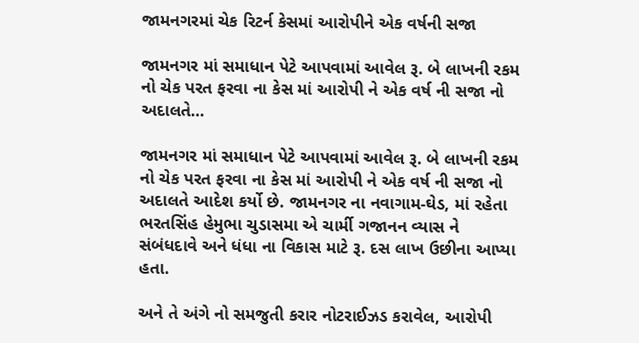જામનગરમાં ચેક રિટર્ન કેસમાં આરોપીને એક વર્ષની સજા

જામનગર માં સમાધાન પેટે આપવામાં આવેલ રૂ. બે લાખની રકમ નો ચેક પરત ફરવા ના કેસ માં આરોપી ને એક વર્ષ ની સજા નો અદાલતે…

જામનગર માં સમાધાન પેટે આપવામાં આવેલ રૂ. બે લાખની રકમ નો ચેક પરત ફરવા ના કેસ માં આરોપી ને એક વર્ષ ની સજા નો અદાલતે આદેશ કર્યો છે. જામનગર ના નવાગામ-ઘેડ, માં રહેતા ભરતસિંહ હેમુભા ચુડાસમા એ ચાર્મી ગજાનન વ્યાસ ને સંબંધદાવે અને ધંધા ના વિકાસ માટે રૂ. દસ લાખ ઉછીના આપ્યા હતા.

અને તે અંગે નો સમજુતી કરાર નોટરાઈઝડ કરાવેલ, આરોપી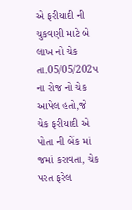એ ફરીયાદી ની ચુકવણી માટે બે લાખ નો ચેક તા.05/05/202પ ના રોજ નો ચેક આપેલ હતો,જે ચેક ફરીયાદી એ પોતા ની બેંક માં જમાં કરાવતા, ચેક પરત ફરેલ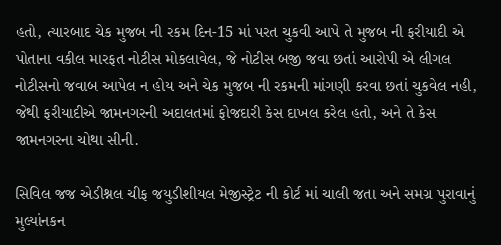હતો, ત્યારબાદ ચેક મુજબ ની રકમ દિન-15 માં પરત ચુકવી આપે તે મુજબ ની ફરીયાદી એ પોતાના વકીલ મારફત નોટીસ મોકલાવેલ, જે નોટીસ બજી જવા છતાં આરોપી એ લીગલ નોટીસનો જવાબ આપેલ ન હોય અને ચેક મુજબ ની રકમની માંગણી કરવા છતાં ચુકવેલ નહી, જેથી ફરીયાદીએ જામનગરની અદાલતમાં ફોજદારી કેસ દાખલ કરેલ હતો, અને તે કેસ જામનગરના ચોથા સીની.

સિવિલ જજ એડીશ્નલ ચીફ જયુડીશીયલ મેજીસ્ટ્રેટ ની કોર્ટ માં ચાલી જતા અને સમગ્ર પુરાવાનું મુલ્યાંનકન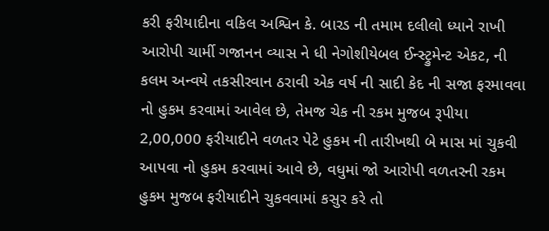કરી ફરીયાદીના વકિલ અશ્વિન કે. બારડ ની તમામ દલીલો ધ્યાને રાખી આરોપી ચાર્મી ગજાનન વ્યાસ ને ધી નેગોશીયેબલ ઈન્સ્ટ્રુમેન્ટ એકટ, ની કલમ અન્વયે તકસીરવાન ઠરાવી એક વર્ષ ની સાદી કેદ ની સજા ફરમાવવા નો હુકમ કરવામાં આવેલ છે, તેમજ ચેક ની રકમ મુજબ રૂપીયા 2,00,000 ફરીયાદીને વળતર પેટે હુકમ ની તારીખથી બે માસ માં ચુકવી આપવા નો હુકમ કરવામાં આવે છે, વધુમાં જો આરોપી વળતરની રકમ હુકમ મુજબ ફરીયાદીને ચુકવવામાં કસુર કરે તો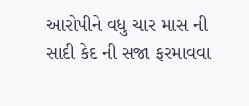આરોપીને વધુ ચાર માસ ની સાદી કેદ ની સજા ફરમાવવા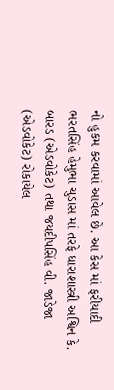નો હુકમ કરવામાં આવેલ છે. આ કેસ માં ફરીયાદી ભરતસિંહ હેમુભા ચુડાસ માં તરફે ધારાશાસ્ત્રી અશ્વિન કે. બારડ (એડવોકેટ) તથા જયદીપસિંહ વી. જાડેજા (એડવોકેટ) રોકાયેલ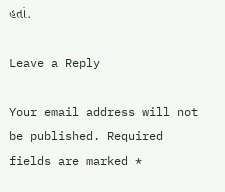હતાં.

Leave a Reply

Your email address will not be published. Required fields are marked *